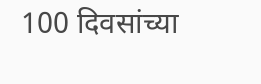100 दिवसांच्या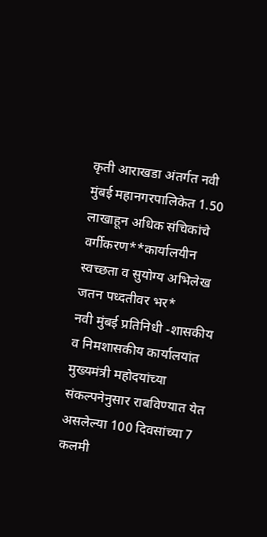कृती आराखडा अंतर्गत नवी मुंबई महानगरपालिकेत 1.50 लाखाहून अधिक संचिकांचे वर्गीकरण**कार्यालयीन स्वच्छता व सुयोग्य अभिलेख जतन पध्दतीवर भर*
नवी मुंबई प्रतिनिधी -शासकीय व निमशासकीय कार्यालयांत मुख्यमंत्री महोदयांच्या संकल्पनेनुसार राबविण्यात येत असलेल्या 100 दिवसांच्या 7 कलमी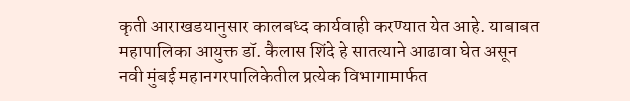कृती आराखडयानुसार कालबध्द कार्यवाही करण्यात येत आहे. याबाबत महापालिका आयुक्त डॉ. कैलास शिंदे हे सातत्याने आढावा घेत असून नवी मुंबई महानगरपालिकेतील प्रत्येक विभागामार्फत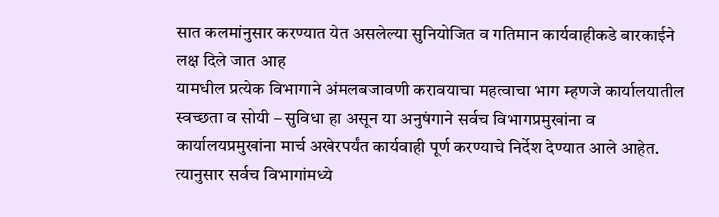सात कलमांनुसार करण्यात येत असलेल्या सुनियोजित व गतिमान कार्यवाहीकडे बारकाईने लक्ष दिले जात आह
यामधील प्रत्येक विभागाने अंमलबजावणी करावयाचा महत्वाचा भाग म्हणजे कार्यालयातील स्वच्छता व सोयी – सुविधा हा असून या अनुषंगाने सर्वच विभागप्रमुखांना व कार्यालयप्रमुखांना मार्च अखेरपर्यंत कार्यवाही पूर्ण करण्याचे निर्देश देण्यात आले आहेत. त्यानुसार सर्वच विभागांमध्ये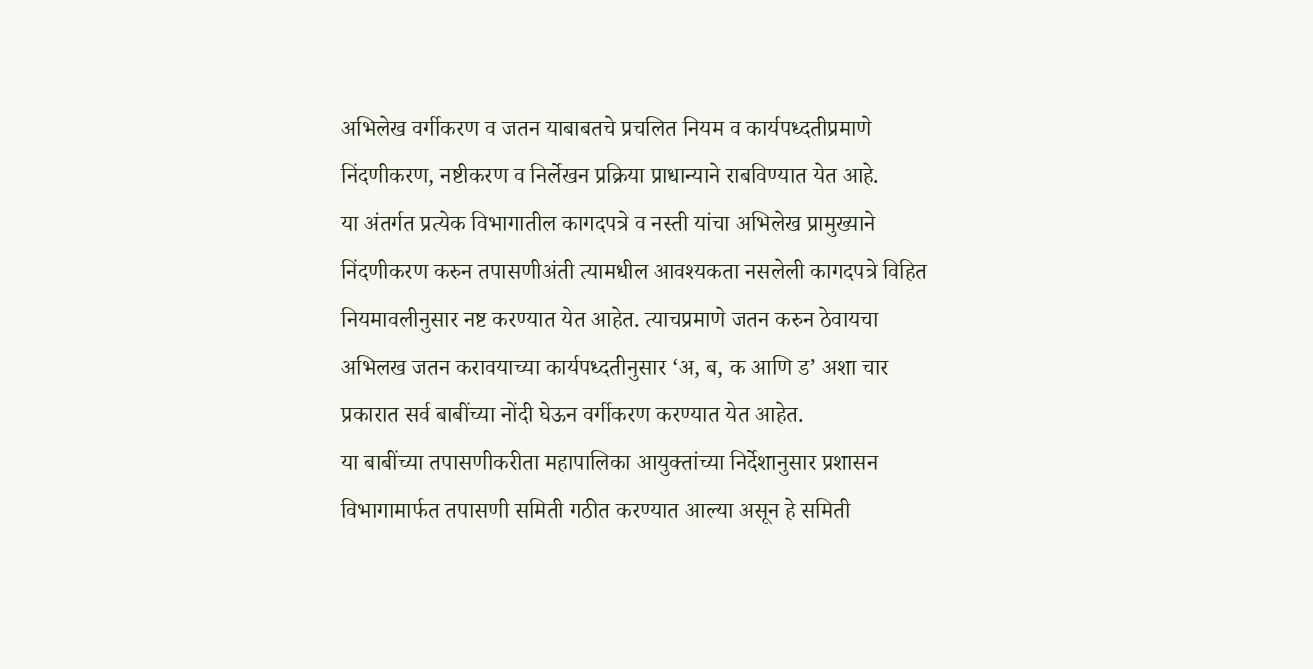अभिलेख वर्गीकरण व जतन याबाबतचे प्रचलित नियम व कार्यपध्दतीप्रमाणे निंदणीकरण, नष्टीकरण व निर्लेखन प्रक्रिया प्राधान्याने राबविण्यात येत आहे.
या अंतर्गत प्रत्येक विभागातील कागदपत्रे व नस्ती यांचा अभिलेख प्रामुख्याने निंदणीकरण करुन तपासणीअंती त्यामधील आवश्यकता नसलेली कागदपत्रे विहित नियमावलीनुसार नष्ट करण्यात येत आहेत. त्याचप्रमाणे जतन करुन ठेवायचा अभिलख जतन करावयाच्या कार्यपध्दतीनुसार ‘अ, ब, क आणि ड’ अशा चार प्रकारात सर्व बाबींच्या नोंदी घेऊन वर्गीकरण करण्यात येत आहेत.
या बाबींच्या तपासणीकरीता महापालिका आयुक्तांच्या निर्देशानुसार प्रशासन विभागामार्फत तपासणी समिती गठीत करण्यात आल्या असून हे समिती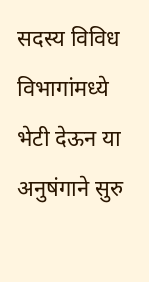सदस्य विविध विभागांमध्ये भेटी देऊन या अनुषंगाने सुरु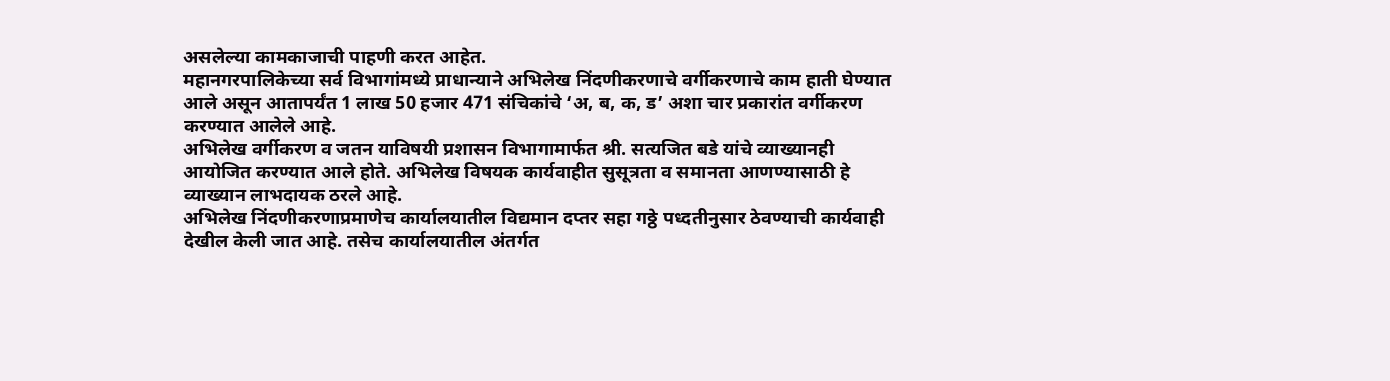असलेल्या कामकाजाची पाहणी करत आहेत.
महानगरपालिकेच्या सर्व विभागांमध्ये प्राधान्याने अभिलेख निंदणीकरणाचे वर्गीकरणाचे काम हाती घेण्यात आले असून आतापर्यंत 1 लाख 50 हजार 471 संचिकांचे ‘अ, ब, क, ड’ अशा चार प्रकारांत वर्गीकरण करण्यात आलेले आहे.
अभिलेख वर्गीकरण व जतन याविषयी प्रशासन विभागामार्फत श्री. सत्यजित बडे यांचे व्याख्यानही आयोजित करण्यात आले होते. अभिलेख विषयक कार्यवाहीत सुसूत्रता व समानता आणण्यासाठी हे व्याख्यान लाभदायक ठरले आहे.
अभिलेख निंदणीकरणाप्रमाणेच कार्यालयातील विद्यमान दप्तर सहा गठ्ठे पध्दतीनुसार ठेवण्याची कार्यवाही देखील केली जात आहे. तसेच कार्यालयातील अंतर्गत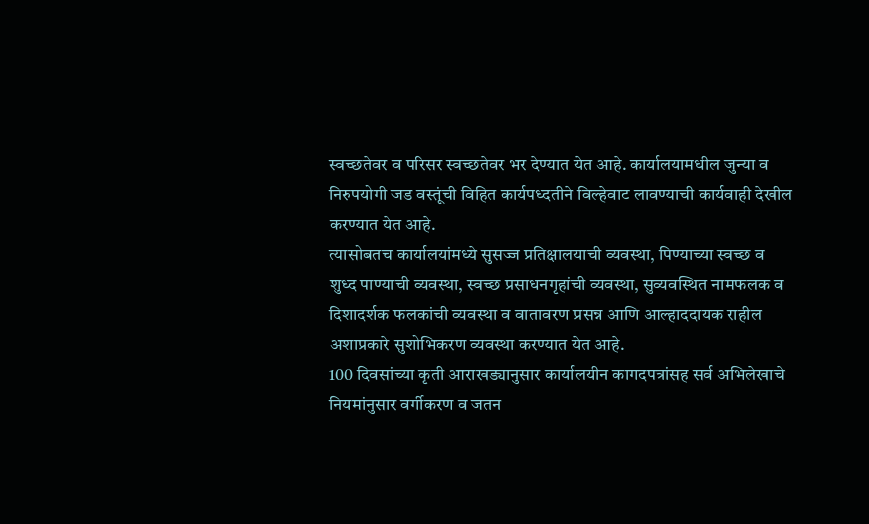स्वच्छतेवर व परिसर स्वच्छतेवर भर देण्यात येत आहे. कार्यालयामधील जुन्या व निरुपयोगी जड वस्तूंची विहित कार्यपध्दतीने विल्हेवाट लावण्याची कार्यवाही देखील करण्यात येत आहे.
त्यासोबतच कार्यालयांमध्ये सुसज्ज प्रतिक्षालयाची व्यवस्था, पिण्याच्या स्वच्छ व शुध्द पाण्याची व्यवस्था, स्वच्छ प्रसाधनगृहांची व्यवस्था, सुव्यवस्थित नामफलक व दिशादर्शक फलकांची व्यवस्था व वातावरण प्रसन्न आणि आल्हाददायक राहील अशाप्रकारे सुशोभिकरण व्यवस्था करण्यात येत आहे.
100 दिवसांच्या कृती आराखड्यानुसार कार्यालयीन कागदपत्रांसह सर्व अभिलेखाचे नियमांनुसार वर्गीकरण व जतन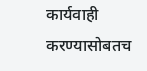कार्यवाही करण्यासोबतच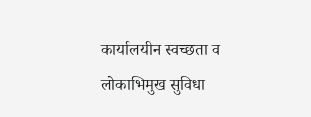कार्यालयीन स्वच्छता व लोकाभिमुख सुविधा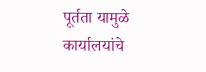पूर्तता यामुळे कार्यालयांचे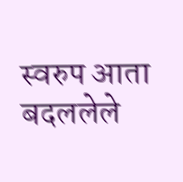स्वरुप आता बदललेले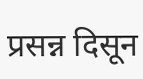प्रसन्न दिसून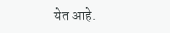येत आहे.